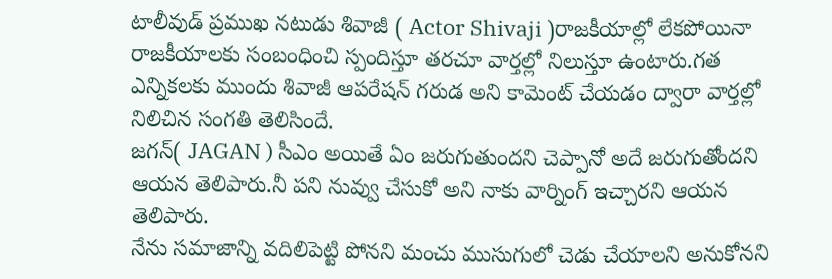టాలీవుడ్ ప్రముఖ నటుడు శివాజీ ( Actor Shivaji )రాజకీయాల్లో లేకపోయినా రాజకీయాలకు సంబంధించి స్పందిస్తూ తరచూ వార్తల్లో నిలుస్తూ ఉంటారు.గత ఎన్నికలకు ముందు శివాజీ ఆపరేషన్ గరుడ అని కామెంట్ చేయడం ద్వారా వార్తల్లో నిలిచిన సంగతి తెలిసిందే.
జగన్( JAGAN ) సీఎం అయితే ఏం జరుగుతుందని చెప్పానో అదే జరుగుతోందని ఆయన తెలిపారు.నీ పని నువ్వు చేసుకో అని నాకు వార్నింగ్ ఇచ్చారని ఆయన తెలిపారు.
నేను సమాజాన్ని వదిలిపెట్టి పోనని మంచు ముసుగులో చెడు చేయాలని అనుకోనని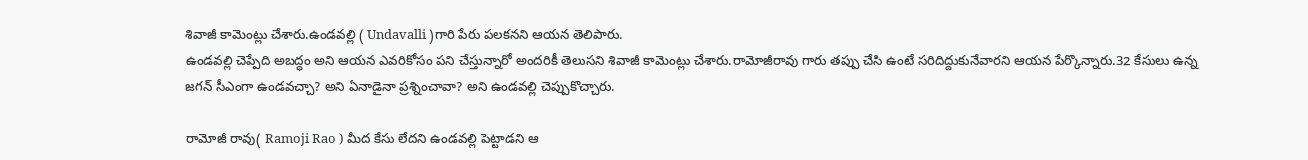శివాజీ కామెంట్లు చేశారు.ఉండవల్లి ( Undavalli )గారి పేరు పలకనని ఆయన తెలిపారు.
ఉండవల్లి చెప్పేది అబద్ధం అని ఆయన ఎవరికోసం పని చేస్తున్నారో అందరికీ తెలుసని శివాజీ కామెంట్లు చేశారు.రామోజీరావు గారు తప్పు చేసి ఉంటే సరిదిద్దుకునేవారని ఆయన పేర్కొన్నారు.32 కేసులు ఉన్న జగన్ సీఎంగా ఉండవచ్చా? అని ఏనాడైనా ప్రశ్నించావా? అని ఉండవల్లి చెప్పుకొచ్చారు.

రామోజీ రావు( Ramoji Rao ) మీద కేసు లేదని ఉండవల్లి పెట్టాడని ఆ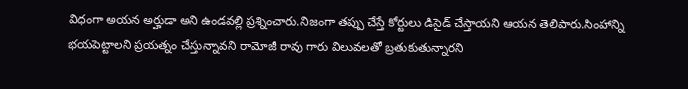విధంగా అయన అర్హుడా అని ఉండవల్లి ప్రశ్నించారు.నిజంగా తప్పు చేస్తే కోర్టులు డిసైడ్ చేస్తాయని ఆయన తెలిపారు.సింహాన్ని భయపెట్టాలని ప్రయత్నం చేస్తున్నావని రామోజీ రావు గారు విలువలతో బ్రతుకుతున్నారని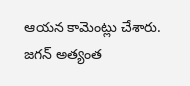ఆయన కామెంట్లు చేశారు.
జగన్ అత్యంత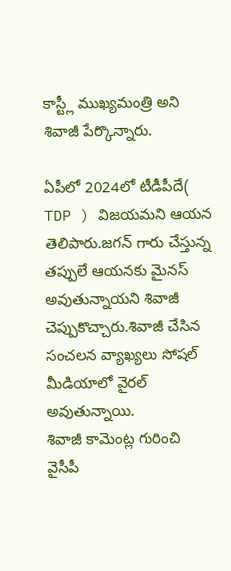కాస్ట్లీ ముఖ్యమంత్రి అని శివాజీ పేర్కొన్నారు.

ఏపీలో 2024లో టీడీపీదే( TDP ) విజయమని ఆయన తెలిపారు.జగన్ గారు చేస్తున్న తప్పులే ఆయనకు మైనస్ అవుతున్నాయని శివాజీ చెప్పుకొచ్చారు.శివాజీ చేసిన సంచలన వ్యాఖ్యలు సోషల్ మీడియాలో వైరల్ అవుతున్నాయి.
శివాజీ కామెంట్ల గురించి వైసీపీ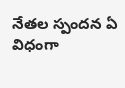నేతల స్పందన ఏ విధంగా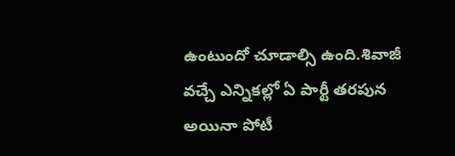ఉంటుందో చూడాల్సి ఉంది.శివాజీ వచ్చే ఎన్నికల్లో ఏ పార్టీ తరపున అయినా పోటీ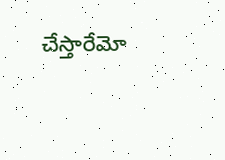చేస్తారేమో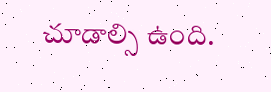చూడాల్సి ఉంది.